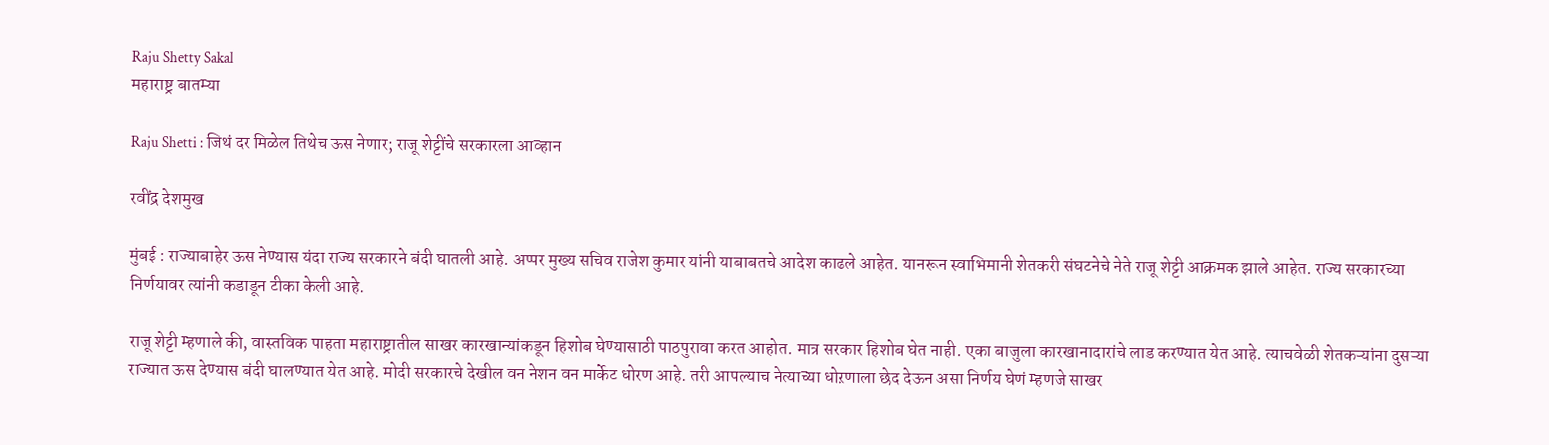Raju Shetty Sakal
महाराष्ट्र बातम्या

Raju Shetti : जिथं दर मिळेल तिथेच ऊस नेणार; राजू शेट्टींचे सरकारला आव्हान

रवींद्र देशमुख

मुंबई : राज्याबाहेर ऊस नेण्यास यंदा राज्य सरकारने बंदी घातली आहे. अप्पर मुख्य सचिव राजेश कुमार यांनी याबाबतचे आदेश काढले आहेत. यानरून स्वाभिमानी शेतकरी संघटनेचे नेते राजू शेट्टी आक्रमक झाले आहेत. राज्य सरकारच्या निर्णयावर त्यांनी कडाडून टीका केली आहे.

राजू शेट्टी म्हणाले की, वास्तविक पाहता महाराष्ट्रातील साखर कारखान्यांकडून हिशोब घेण्यासाठी पाठपुरावा करत आहोत. मात्र सरकार हिशोब घेत नाही. एका बाजुला कारखानादारांचे लाड करण्यात येत आहे. त्याचवेळी शेतकऱ्यांना दुसऱ्या राज्यात ऊस देण्यास बंदी घालण्यात येत आहे. मोदी सरकारचे देखील वन नेशन वन मार्केट धोरण आहे. तरी आपल्याच नेत्याच्या धोऱणाला छेद देऊन असा निर्णय घेणं म्हणजे साखर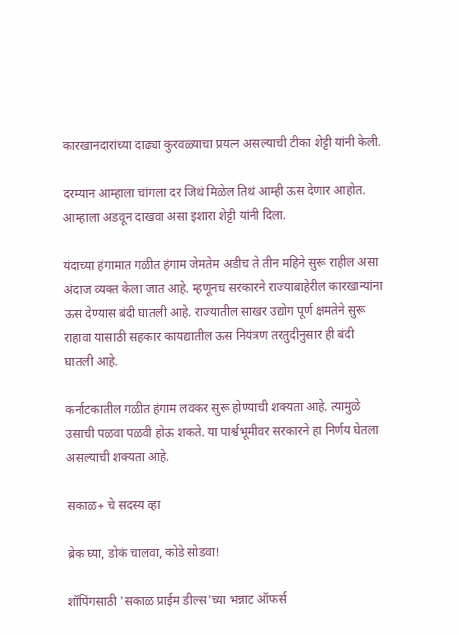कारखानदारांच्या दाढ्या कुरवळ्याचा प्रयत्न असल्याची टीका शेट्टी यांनी केली.

दरम्यान आम्हाला चांगला दर जिथं मिळेल तिथं आम्ही ऊस देणार आहोत. आम्हाला अडवून दाखवा असा इशारा शेट्टी यांनी दिला.

यंदाच्या हंगामात गळीत हंगाम जेमतेम अडीच ते तीन महिने सुरू राहील असा अंदाज व्यक्त केला जात आहे. म्हणूनच सरकारने राज्याबाहेरील कारखान्यांना ऊस देण्यास बंदी घातली आहे. राज्यातील साखर उद्योग पूर्ण क्षमतेने सुरू राहावा यासाठी सहकार कायद्यातील ऊस नियंत्रण तरतुदीनुसार ही बंदी घातली आहे.

कर्नाटकातील गळीत हंगाम लवकर सुरू होण्याची शक्यता आहे. त्यामुळे उसाची पळवा पळवी होऊ शकते. या पार्श्वभूमीवर सरकारने हा निर्णय घेतला असल्याची शक्यता आहे.

सकाळ+ चे सदस्य व्हा

ब्रेक घ्या, डोकं चालवा, कोडे सोडवा!

शॉपिंगसाठी 'सकाळ प्राईम डील्स'च्या भन्नाट ऑफर्स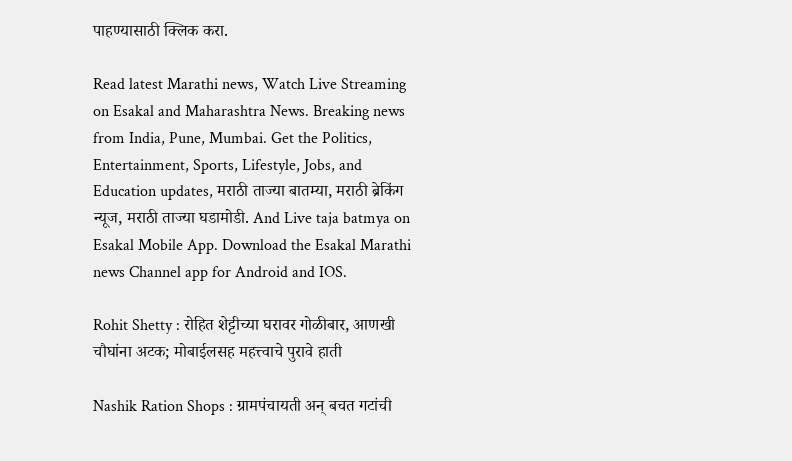पाहण्यासाठी क्लिक करा.

Read latest Marathi news, Watch Live Streaming on Esakal and Maharashtra News. Breaking news from India, Pune, Mumbai. Get the Politics, Entertainment, Sports, Lifestyle, Jobs, and Education updates, मराठी ताज्या बातम्या, मराठी ब्रेकिंग न्यूज, मराठी ताज्या घडामोडी. And Live taja batmya on Esakal Mobile App. Download the Esakal Marathi news Channel app for Android and IOS.

Rohit Shetty : रोहित शेट्टीच्या घरावर गोळीबार, आणखी चौघांना अटक; मोबाईलसह महत्त्वाचे पुरावे हाती

Nashik Ration Shops : ग्रामपंचायती अन् बचत गटांची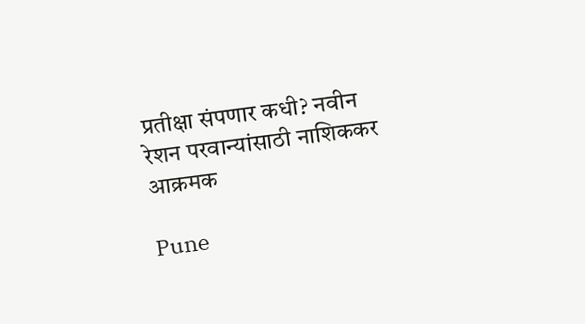प्रतीक्षा संपणार कधी? नवीन रेशन परवान्यांसाठी नाशिककर आक्रमक

Pune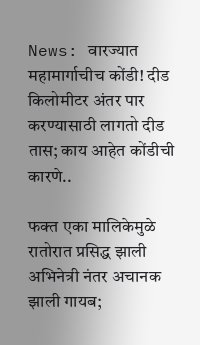News: वारज्यात महामार्गाचीच कोंडी! दीड किलोमीटर अंतर पार करण्यासाठी लागतो दीड तास; काय आहेत कोंडीची कारणे..

फक्त एका मालिकेमुळे रातोरात प्रसिद्ध झाली अभिनेत्री नंतर अचानक झाली गायब;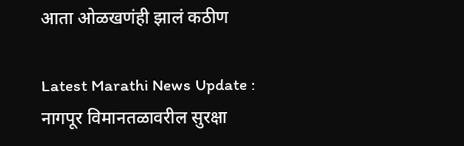आता ओळखणंही झालं कठीण

Latest Marathi News Update : नागपूर विमानतळावरील सुरक्षा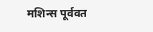मशिन्स पूर्ववत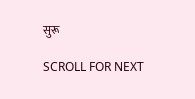सुरू

SCROLL FOR NEXT